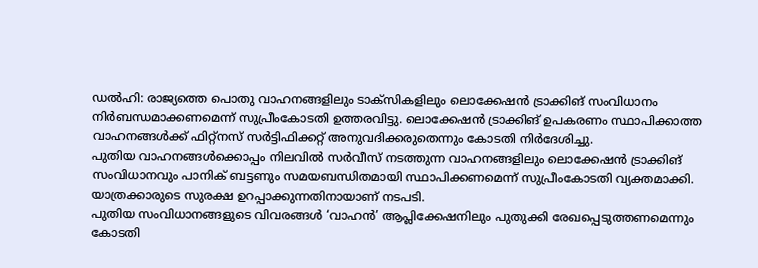ഡൽഹി: രാജ്യത്തെ പൊതു വാഹനങ്ങളിലും ടാക്സികളിലും ലൊക്കേഷൻ ട്രാക്കിങ് സംവിധാനം നിർബന്ധമാക്കണമെന്ന് സുപ്രീംകോടതി ഉത്തരവിട്ടു. ലൊക്കേഷൻ ട്രാക്കിങ് ഉപകരണം സ്ഥാപിക്കാത്ത വാഹനങ്ങൾക്ക് ഫിറ്റ്നസ് സർട്ടിഫിക്കറ്റ് അനുവദിക്കരുതെന്നും കോടതി നിർദേശിച്ചു.
പുതിയ വാഹനങ്ങൾക്കൊപ്പം നിലവിൽ സർവീസ് നടത്തുന്ന വാഹനങ്ങളിലും ലൊക്കേഷൻ ട്രാക്കിങ് സംവിധാനവും പാനിക് ബട്ടണും സമയബന്ധിതമായി സ്ഥാപിക്കണമെന്ന് സുപ്രീംകോടതി വ്യക്തമാക്കി. യാത്രക്കാരുടെ സുരക്ഷ ഉറപ്പാക്കുന്നതിനായാണ് നടപടി.
പുതിയ സംവിധാനങ്ങളുടെ വിവരങ്ങൾ ‘വാഹൻ’ ആപ്ലിക്കേഷനിലും പുതുക്കി രേഖപ്പെടുത്തണമെന്നും കോടതി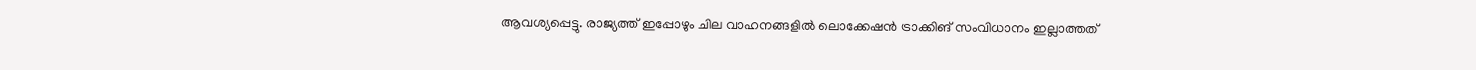ആവശ്യപ്പെട്ടു. രാജ്യത്ത് ഇപ്പോഴും ചില വാഹനങ്ങളിൽ ലൊക്കേഷൻ ട്രാക്കിങ് സംവിധാനം ഇല്ലാത്തത്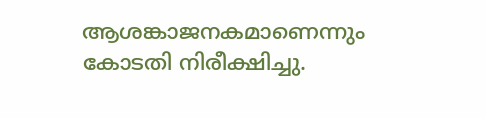ആശങ്കാജനകമാണെന്നും കോടതി നിരീക്ഷിച്ചു.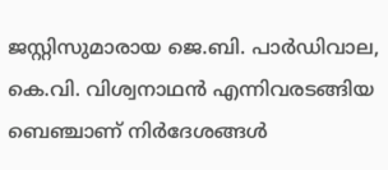ജസ്റ്റിസുമാരായ ജെ.ബി. പാർഡിവാല, കെ.വി. വിശ്വനാഥൻ എന്നിവരടങ്ങിയ ബെഞ്ചാണ് നിർദേശങ്ങൾ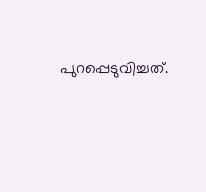പുറപ്പെടുവിച്ചത്.